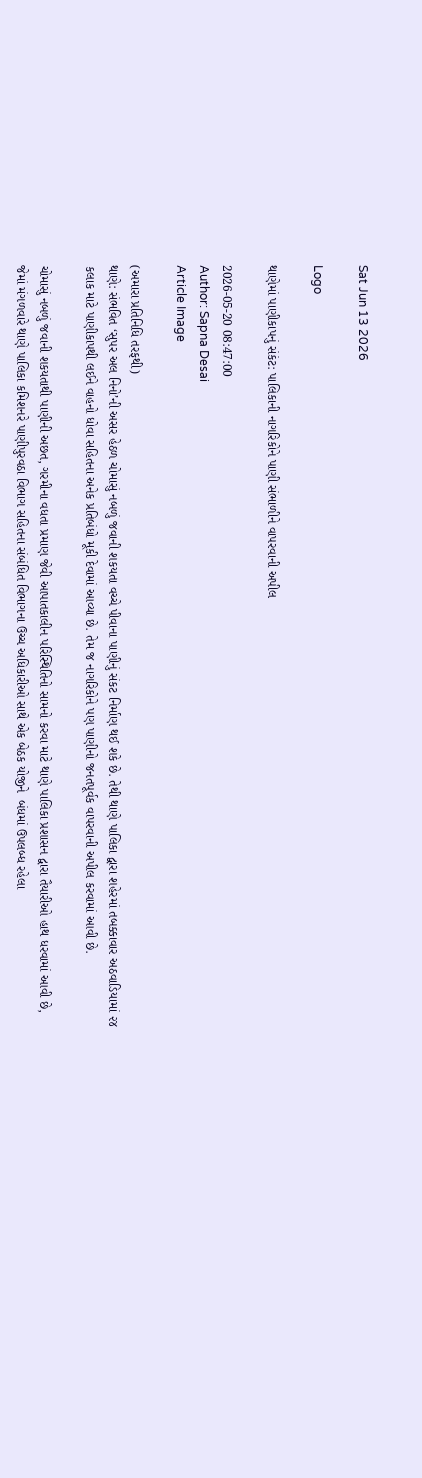Sat Jun 13 2026

Logo

થાણેમાં પાણીકાપનું સંકંટ: પાલિકાની નાગરિકોને પાણી સંભાળીને વાપરવાની અપીલ

2026-05-20 08:47:00
Author: Sapna Desai
Article Image

(અમારા પ્રતિનિધિ તરફથી)
થાણે: સંભવિત ‘સુપર અલ નિનો’ની અસર હેઠળ ચોમાસું નબળું જવાની શકયતા વચ્ચે પીવાના પાણીનું સંકટ નિર્માણ થઈ શકે છે. તેથી થાણે પાલિકા દ્વારા શહેરમાં તબક્કાવાર અઠવાડિયામાં ૨૪ કલાક માટે પાણીકાપથી લઈને વાહનો ધોવા સહિતના અનેક પ્રતિબંધો મૂકી દેવામાં આવ્યા છે. તેમ જ નાગરિકોને પણ પાણીનો જનતપૂર્વક વાપરવાની અપીલ કરવામાં આવી છે.

ચોમાસું નબળું જવાની શકયતાથી પાણીની અછત, ગરમીના વધતા પ્રમાણ જેવી આપાતકાલીન પરિસ્થિતિનો સામનો કરવા માટે થાણે પાલિકા પ્રશાસન દ્વારા તૈયારીઓ હાથ ધરવામાં આવી છે, જેમાં મંગળવારે થાણે પાલિકા કમિશનરે પાણીપુરવઠા વિભાગ સહિતના સંબંધિત વિભાગના ઉચ્ચ અધિકારીઓ સાથે એક બેઠક યોજીને  બંધમાં ઉપલબ્ધ રહેલા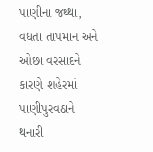પાણીના જથ્થા, વધતા તાપમાન અને ઓછા વરસાદને કારણે શહેરમાં પાણીપુરવઠાને થનારી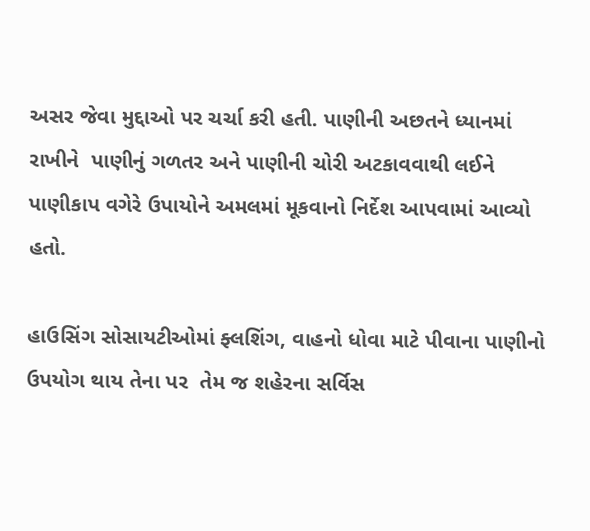અસર જેવા મુદ્દાઓ પર ચર્ચા કરી હતી. પાણીની અછતને ધ્યાનમાં રાખીને  પાણીનું ગળતર અને પાણીની ચોરી અટકાવવાથી લઈને પાણીકાપ વગેરે ઉપાયોને અમલમાં મૂકવાનો નિર્દેશ આપવામાં આવ્યો હતો.

હાઉસિંગ સોસાયટીઓમાં ફ્લશિંગ, વાહનો ધોવા માટે પીવાના પાણીનો ઉપયોગ થાય તેના પર  તેમ જ શહેરના સર્વિસ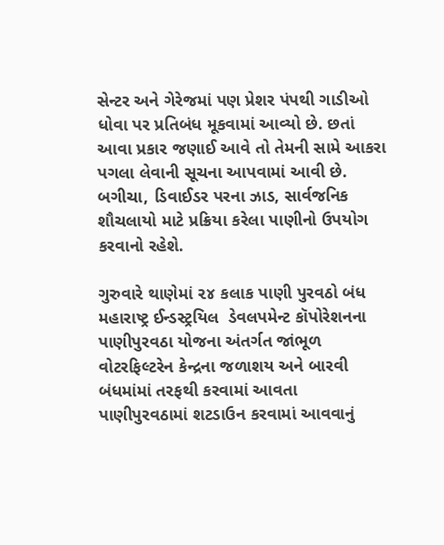સેન્ટર અને ગેરેજમાં પણ પ્રેશર પંપથી ગાડીઓ ધોવા પર પ્રતિબંધ મૂકવામાં આવ્યો છે. છતાં આવા પ્રકાર જણાઈ આવે તો તેમની સામે આકરા પગલા લેવાની સૂચના આપવામાં આવી છે. બગીચા, ડિવાઈડર પરના ઝાડ, સાર્વજનિક શૌચલાયો માટે પ્રક્રિયા કરેલા પાણીનો ઉપયોગ કરવાનો રહેશે.

ગુરુવારે થાણેમાં ૨૪ કલાક પાણી પુરવઠો બંધ
મહારાષ્ટ્ર ઈન્ડસ્ટ્રયિલ  ડેવલપમેન્ટ કૉપોરેશનના પાણીપુરવઠા યોજના અંતર્ગત જાંભૂળ વોટરફિલ્ટરેન કેન્દ્રના જળાશય અને બારવી બંધમાંમાં તરફથી કરવામાં આવતા પાણીપુરવઠામાં શટડાઉન કરવામાં આવવાનું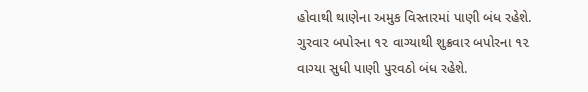હોવાથી થાણેના અમુક વિસ્તારમાં પાણી બંધ રહેશે. ગુરવાર બપોરના ૧૨ વાગ્યાથી શુક્રવાર બપોરના ૧૨ વાગ્યા સુધી પાણી પુરવઠો બંધ રહેશે.